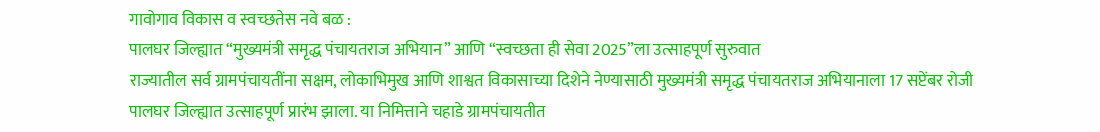गावोगाव विकास व स्वच्छतेस नवे बळ :
पालघर जिल्ह्यात “मुख्यमंत्री समृद्ध पंचायतराज अभियान” आणि “स्वच्छता ही सेवा 2025”ला उत्साहपूर्ण सुरुवात
राज्यातील सर्व ग्रामपंचायतींना सक्षम, लोकाभिमुख आणि शाश्वत विकासाच्या दिशेने नेण्यासाठी मुख्यमंत्री समृद्ध पंचायतराज अभियानाला 17 सप्टेंबर रोजी पालघर जिल्ह्यात उत्साहपूर्ण प्रारंभ झाला. या निमित्ताने चहाडे ग्रामपंचायतीत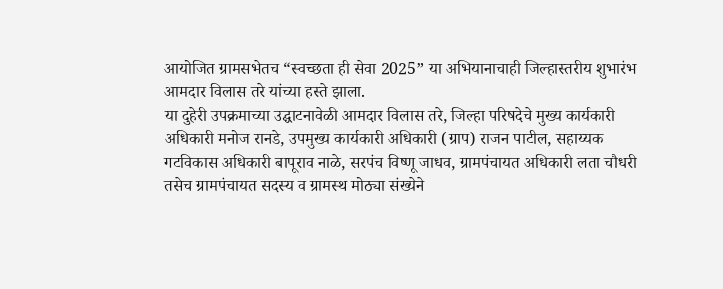आयोजित ग्रामसभेतच “स्वच्छता ही सेवा 2025” या अभियानाचाही जिल्हास्तरीय शुभारंभ आमदार विलास तरे यांच्या हस्ते झाला.
या दुहेरी उपक्रमाच्या उद्घाटनावेळी आमदार विलास तरे, जिल्हा परिषदेचे मुख्य कार्यकारी अधिकारी मनोज रानडे, उपमुख्य कार्यकारी अधिकारी (ग्राप) राजन पाटील, सहाय्यक गटविकास अधिकारी बापूराव नाळे, सरपंच विष्णू जाधव, ग्रामपंचायत अधिकारी लता चौधरी तसेच ग्रामपंचायत सदस्य व ग्रामस्थ मोठ्या संख्येने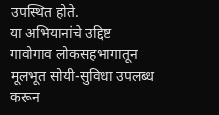उपस्थित होते.
या अभियानांचे उद्दिष्ट गावोगाव लोकसहभागातून मूलभूत सोयी-सुविधा उपलब्ध करून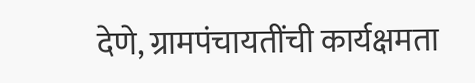देणे, ग्रामपंचायतींची कार्यक्षमता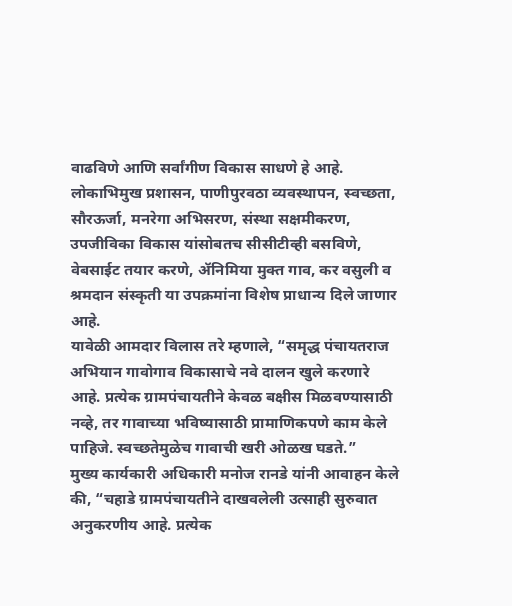वाढविणे आणि सर्वांगीण विकास साधणे हे आहे. लोकाभिमुख प्रशासन, पाणीपुरवठा व्यवस्थापन, स्वच्छता, सौरऊर्जा, मनरेगा अभिसरण, संस्था सक्षमीकरण, उपजीविका विकास यांसोबतच सीसीटीव्ही बसविणे, वेबसाईट तयार करणे, ॲनिमिया मुक्त गाव, कर वसुली व श्रमदान संस्कृती या उपक्रमांना विशेष प्राधान्य दिले जाणार आहे.
यावेळी आमदार विलास तरे म्हणाले, “समृद्ध पंचायतराज अभियान गावोगाव विकासाचे नवे दालन खुले करणारे आहे. प्रत्येक ग्रामपंचायतीने केवळ बक्षीस मिळवण्यासाठी नव्हे, तर गावाच्या भविष्यासाठी प्रामाणिकपणे काम केले पाहिजे. स्वच्छतेमुळेच गावाची खरी ओळख घडते.”
मुख्य कार्यकारी अधिकारी मनोज रानडे यांनी आवाहन केले की, “चहाडे ग्रामपंचायतीने दाखवलेली उत्साही सुरुवात अनुकरणीय आहे. प्रत्येक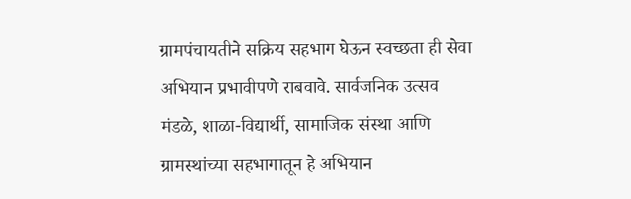ग्रामपंचायतीने सक्रिय सहभाग घेऊन स्वच्छता ही सेवा अभियान प्रभावीपणे राबवावे. सार्वजनिक उत्सव मंडळे, शाळा-विद्यार्थी, सामाजिक संस्था आणि ग्रामस्थांच्या सहभागातून हे अभियान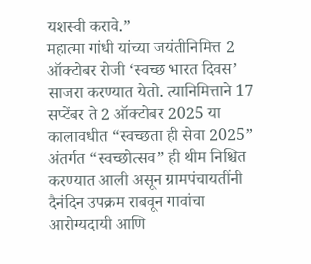यशस्वी करावे.”
महात्मा गांधी यांच्या जयंतीनिमित्त 2 ऑक्टोबर रोजी ‘स्वच्छ भारत दिवस’ साजरा करण्यात येतो. त्यानिमित्ताने 17 सप्टेंबर ते 2 ऑक्टोबर 2025 या कालावधीत “स्वच्छता ही सेवा 2025” अंतर्गत “स्वच्छोत्सव” ही थीम निश्चित करण्यात आली असून ग्रामपंचायतींनी दैनंदिन उपक्रम राबवून गावांचा आरोग्यदायी आणि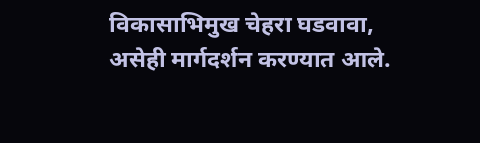विकासाभिमुख चेहरा घडवावा, असेही मार्गदर्शन करण्यात आले.